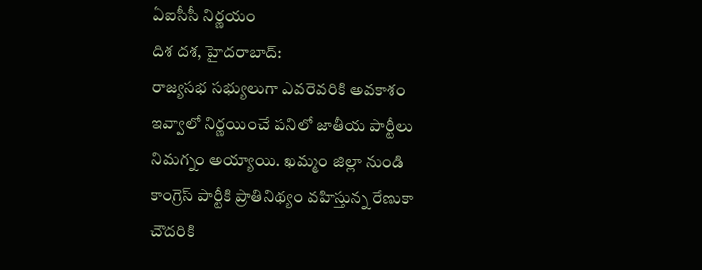ఏఐసీసీ నిర్ణయం
దిశ దశ, హైదరాబాద్:
రాజ్యసభ సభ్యులుగా ఎవరెవరికి అవకాశం ఇవ్వాలో నిర్ణయించే పనిలో జాతీయ పార్టీలు నిమగ్నం అయ్యాయి. ఖమ్మం జిల్లా నుండి కాంగ్రెస్ పార్టీకి ప్రాతినిథ్యం వహిస్తున్న రేణుకా చౌదరికి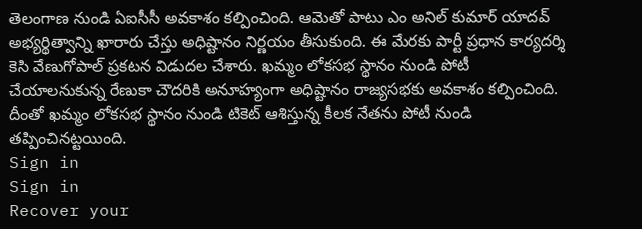తెలంగాణ నుండి ఏఐసీసీ అవకాశం కల్పించింది. ఆమెతో పాటు ఎం అనిల్ కుమార్ యాదవ్ అభ్యర్థిత్వాన్ని ఖారారు చేస్తు అధిష్టానం నిర్ణయం తీసుకుంది. ఈ మేరకు పార్టీ ప్రధాన కార్యదర్శి కెసి వేణుగోపాల్ ప్రకటన విడుదల చేశారు. ఖమ్మం లోకసభ స్థానం నుండి పోటీ చేయాలనుకున్న రేణుకా చౌదరికి అనూహ్యంగా అధిష్టానం రాజ్యసభకు అవకాశం కల్పించింది. దీంతో ఖమ్మం లోకసభ స్థానం నుండి టికెట్ ఆశిస్తున్న కీలక నేతను పోటీ నుండి తప్పించినట్టయింది.
Sign in
Sign in
Recover your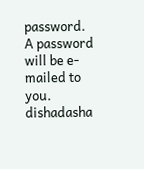password.
A password will be e-mailed to you.
dishadasha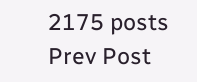2175 posts
Prev Post